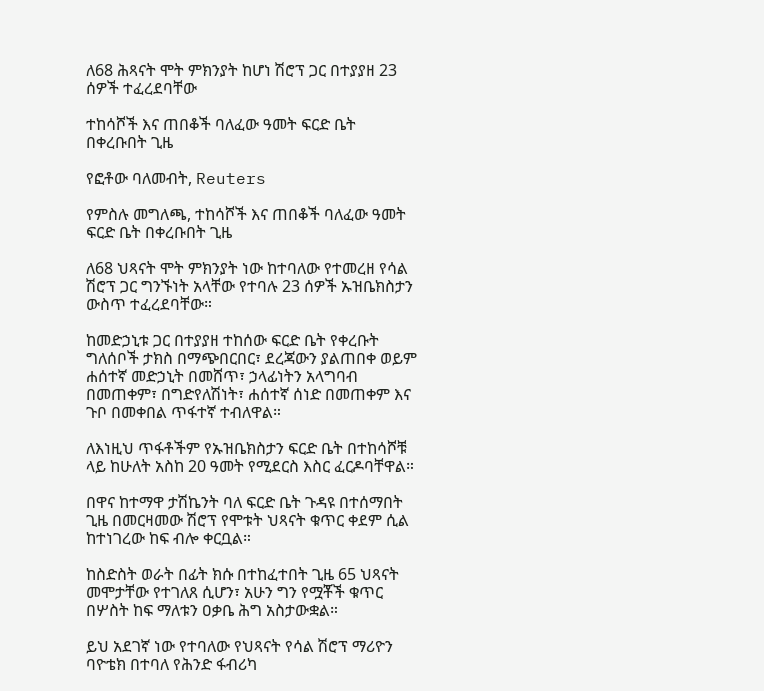ለ68 ሕጻናት ሞት ምክንያት ከሆነ ሽሮፕ ጋር በተያያዘ 23 ሰዎች ተፈረደባቸው

ተከሳሾች እና ጠበቆች ባለፈው ዓመት ፍርድ ቤት በቀረቡበት ጊዜ

የፎቶው ባለመብት, Reuters

የምስሉ መግለጫ, ተከሳሾች እና ጠበቆች ባለፈው ዓመት ፍርድ ቤት በቀረቡበት ጊዜ

ለ68 ህጻናት ሞት ምክንያት ነው ከተባለው የተመረዘ የሳል ሽሮፕ ጋር ግንኙነት አላቸው የተባሉ 23 ሰዎች ኡዝቤክስታን ውስጥ ተፈረደባቸው።

ከመድኃኒቱ ጋር በተያያዘ ተከሰው ፍርድ ቤት የቀረቡት ግለሰቦች ታክስ በማጭበርበር፣ ደረጃውን ያልጠበቀ ወይም ሐሰተኛ መድኃኒት በመሸጥ፣ ኃላፊነትን አላግባብ በመጠቀም፣ በግድየለሽነት፣ ሐሰተኛ ሰነድ በመጠቀም እና ጉቦ በመቀበል ጥፋተኛ ተብለዋል።

ለእነዚህ ጥፋቶችም የኡዝቤክስታን ፍርድ ቤት በተከሳሾቹ ላይ ከሁለት አስከ 20 ዓመት የሚደርስ እስር ፈርዶባቸዋል።

በዋና ከተማዋ ታሽኬንት ባለ ፍርድ ቤት ጉዳዩ በተሰማበት ጊዜ በመርዛመው ሽሮፕ የሞቱት ህጻናት ቁጥር ቀደም ሲል ከተነገረው ከፍ ብሎ ቀርቧል።

ከስድስት ወራት በፊት ክሱ በተከፈተበት ጊዜ 65 ህጻናት መሞታቸው የተገለጸ ሲሆን፣ አሁን ግን የሟቾች ቁጥር በሦስት ከፍ ማለቱን ዐቃቤ ሕግ አስታውቋል።

ይህ አደገኛ ነው የተባለው የህጻናት የሳል ሽሮፕ ማሪዮን ባዮቴክ በተባለ የሕንድ ፋብሪካ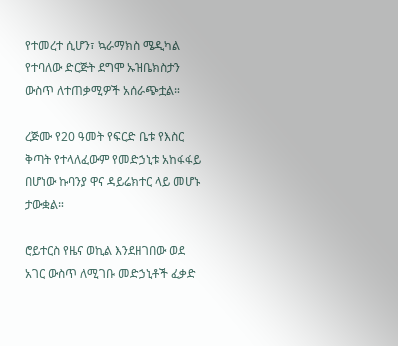የተመረተ ሲሆን፣ ኳራማክስ ሜዲካል የተባለው ድርጅት ደግሞ ኡዝቤክስታን ውስጥ ለተጠቃሚዎች አሰራጭቷል።

ረጅሙ የ20 ዓመት የፍርድ ቤቱ የእስር ቅጣት የተላለፈውም የመድኃኒቱ አከፋፋይ በሆነው ኩባንያ ዋና ዳይሬክተር ላይ መሆኑ ታውቋል።

ሮይተርስ የዜና ወኪል እንደዘገበው ወደ አገር ውስጥ ለሚገቡ መድኃኒቶች ፈቃድ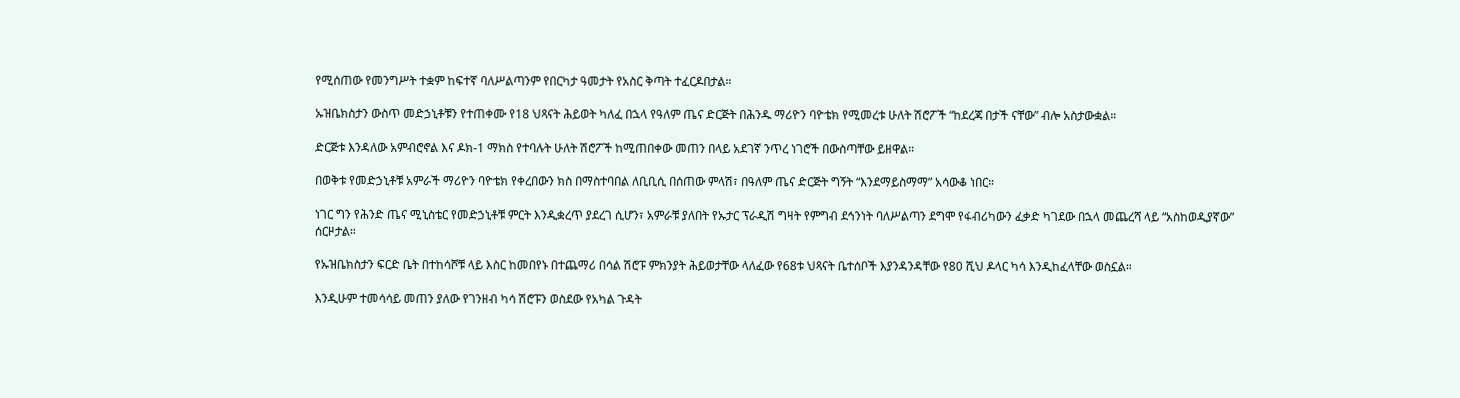የሚሰጠው የመንግሥት ተቋም ከፍተኛ ባለሥልጣንም የበርካታ ዓመታት የአስር ቅጣት ተፈርዶበታል።

ኡዝቤክስታን ውስጥ መድኃኒቶቹን የተጠቀሙ የ18 ህጻናት ሕይወት ካለፈ በኋላ የዓለም ጤና ድርጅት በሕንዱ ማሪዮን ባዮቴክ የሚመረቱ ሁለት ሽሮፖች “ከደረጃ በታች ናቸው” ብሎ አስታውቋል።

ድርጅቱ እንዳለው አምብሮኖል እና ዶክ-1 ማክስ የተባሉት ሁለት ሽሮፖች ከሚጠበቀው መጠን በላይ አደገኛ ንጥረ ነገሮች በውስጣቸው ይዘዋል።

በወቅቱ የመድኃኒቶቹ አምራች ማሪዮን ባዮቴክ የቀረበውን ክስ በማስተባበል ለቢቢሲ በሰጠው ምላሽ፣ በዓለም ጤና ድርጅት ግኝት “እንደማይስማማ” አሳውቆ ነበር።

ነገር ግን የሕንድ ጤና ሚኒስቴር የመድኃኒቶቹ ምርት እንዲቋረጥ ያደረገ ሲሆን፣ አምራቹ ያለበት የኡታር ፕራዲሽ ግዛት የምግብ ደኅንነት ባለሥልጣን ደግሞ የፋብሪካውን ፈቃድ ካገደው በኋላ መጨረሻ ላይ “አስከወዲያኛው” ሰርዞታል።

የኡዝቤክስታን ፍርድ ቤት በተከሳሾቹ ላይ እስር ከመበየኑ በተጨማሪ በሳል ሽሮፑ ምክንያት ሕይወታቸው ላለፈው የ68ቱ ህጻናት ቤተሰቦች እያንዳንዳቸው የ80 ሺህ ዶላር ካሳ እንዲከፈላቸው ወስኗል።

እንዲሁም ተመሳሳይ መጠን ያለው የገንዘብ ካሳ ሽሮፑን ወስደው የአካል ጉዳት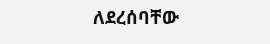ለደረሰባቸው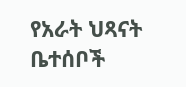የአራት ህጻናት ቤተሰቦች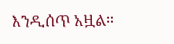እንዲሰጥ አዟል።